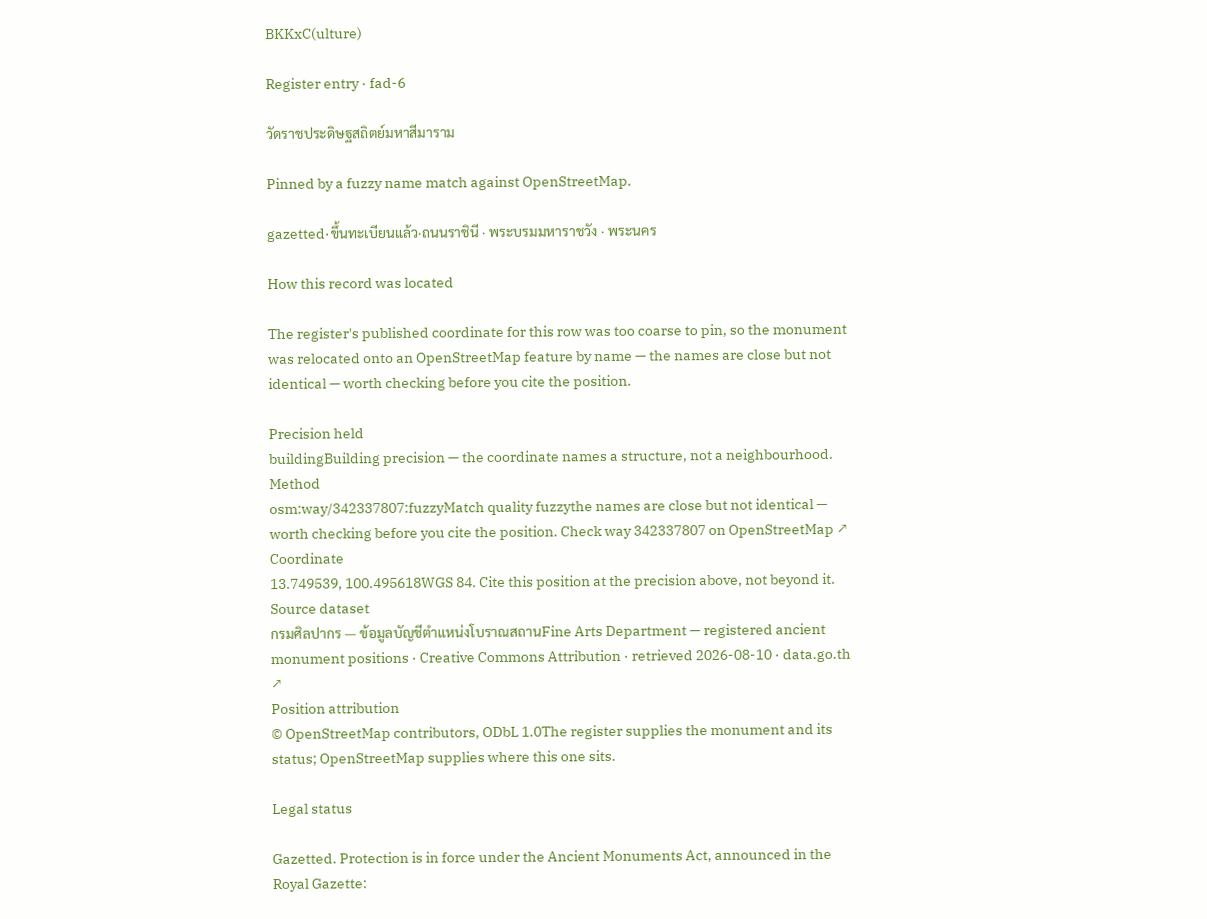BKKxC(ulture)

Register entry · fad-6

วัดราชประดิษฐสถิตย์มหาสีมาราม

Pinned by a fuzzy name match against OpenStreetMap.

gazetted·ขึ้นทะเบียนแล้ว·ถนนราชินี · พระบรมมหาราชวัง · พระนคร

How this record was located

The register's published coordinate for this row was too coarse to pin, so the monument was relocated onto an OpenStreetMap feature by name — the names are close but not identical — worth checking before you cite the position.

Precision held
buildingBuilding precision — the coordinate names a structure, not a neighbourhood.
Method
osm:way/342337807:fuzzyMatch quality fuzzythe names are close but not identical — worth checking before you cite the position. Check way 342337807 on OpenStreetMap ↗
Coordinate
13.749539, 100.495618WGS 84. Cite this position at the precision above, not beyond it.
Source dataset
กรมศิลปากร — ข้อมูลบัญชีตำแหน่งโบราณสถานFine Arts Department — registered ancient monument positions · Creative Commons Attribution · retrieved 2026-08-10 · data.go.th ↗
Position attribution
© OpenStreetMap contributors, ODbL 1.0The register supplies the monument and its status; OpenStreetMap supplies where this one sits.

Legal status

Gazetted. Protection is in force under the Ancient Monuments Act, announced in the Royal Gazette: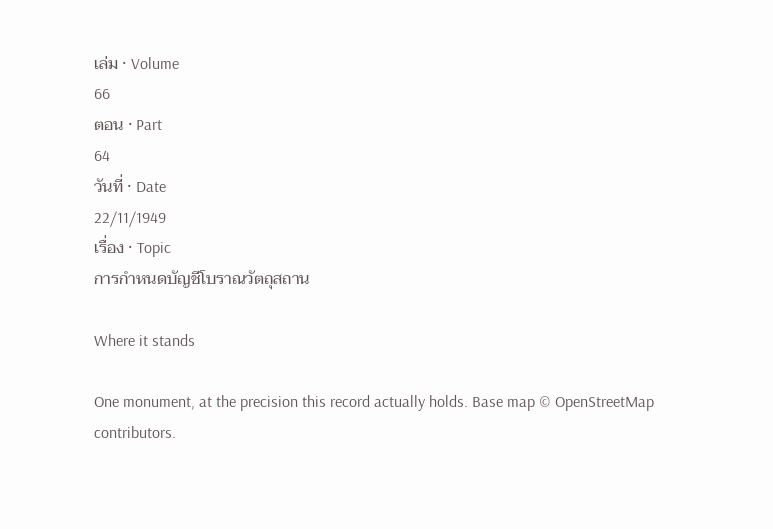เล่ม · Volume
66
ตอน · Part
64
วันที่ · Date
22/11/1949
เรื่อง · Topic
การกำหนดบัญชีโบราณวัตถุสถาน

Where it stands

One monument, at the precision this record actually holds. Base map © OpenStreetMap contributors.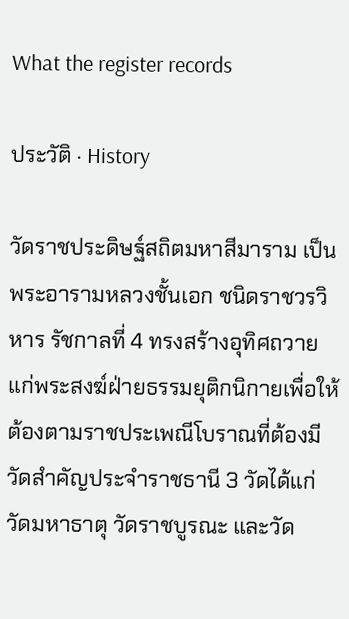What the register records

ประวัติ · History

วัดราชประดิษฐ์สถิตมหาสีมาราม เป็นพระอารามหลวงชั้นเอก ชนิดราชวรวิหาร รัชกาลที่ 4 ทรงสร้างอุทิศถวายแก่พระสงฆ์ฝ่ายธรรมยุติกนิกายเพื่อให้ต้องตามราชประเพณีโบราณที่ต้องมีวัดสำคัญประจำราชธานี 3 วัดได้แก่ วัดมหาธาตุ วัดราชบูรณะ และวัด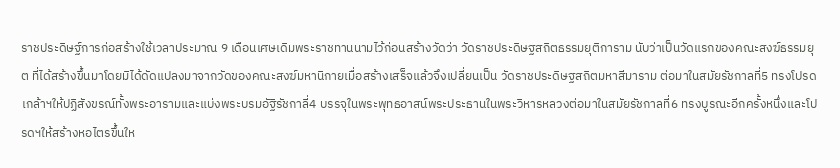ราชประดิษฐ์การก่อสร้างใช้เวลาประมาณ 9 เดือนเศษเดิมพระราชทานนามไว้ก่อนสร้างวัดว่า วัดราชประดิษฐสถิตธรรมยุติการาม นับว่าเป็นวัดแรกของคณะสงฆ์ธรรมยุต ที่ได้สร้างขึ้นมาโดยมิได้ดัดแปลงมาจากวัดของคณะสงฆ์มหานิกายเมื่อสร้างเสร็จแล้วจึงเปลี่ยนเป็น วัดราชประดิษฐสถิตมหาสีมาราม ต่อมาในสมัยรัชกาลที่5 ทรงโปรดเกล้าฯให้ปฏิสังขรณ์ทั้งพระอารามและแบ่งพระบรมอัฐิรัชกาลี่4 บรรจุในพระพุทธอาสน์พระประธานในพระวิหารหลวงต่อมาในสมัยรัชกาลที่6 ทรงบูรณะอีกครั้งหนึ่งและโปรดฯให้สร้างหอไตรขึ้นให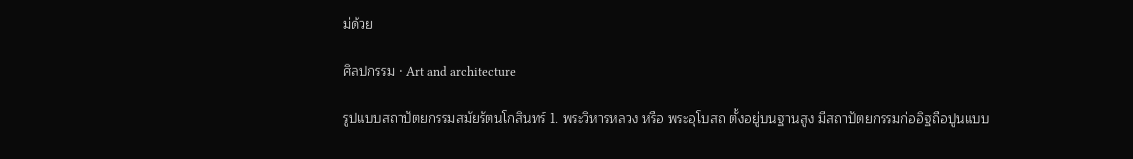ม่ด้วย

ศิลปกรรม · Art and architecture

รูปแบบสถาปัตยกรรมสมัยรัตนโกสินทร์ 1. พระวิหารหลวง หรือ พระอุโบสถ ตั้งอยู่บนฐานสูง มีสถาปัตยกรรมก่ออิฐถือปูนแบบ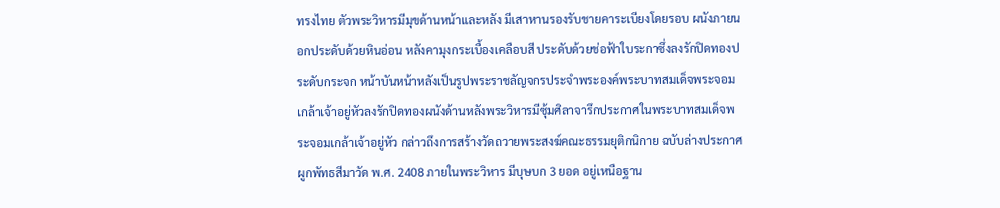ทรงไทย ตัวพระวิหารมีมุขด้านหน้าและหลัง มีเสาหานรองรับชายคาระเบียงโดยรอบ ผนังภายนอกประดับด้วยหินอ่อน หลังคามุงกระเบื้องเคลือบสี ประดับด้วยช่อฟ้าใบระกาซึ่งลงรักปิดทองประดับกระจก หน้าบันหน้าหลังเป็นรูปพระราชลัญจกรประจำพระองค์พระบาทสมเด็จพระจอมเกล้าเจ้าอยู่หัวลงรักปิดทองผนังด้านหลังพระวิหารมีซุ้มศิลาจารึกประกาศในพระบาทสมเด็จพระจอมเกล้าเจ้าอยู่หัว กล่าวถึงการสร้างวัดถวายพระสงฆ์คณะธรรมยุติกนิกาย ฉบับล่างประกาศผูกพัทธสีมาวัด พ.ศ. 2408 ภายในพระวิหาร มีบุษบก 3 ยอด อยู่เหนือฐาน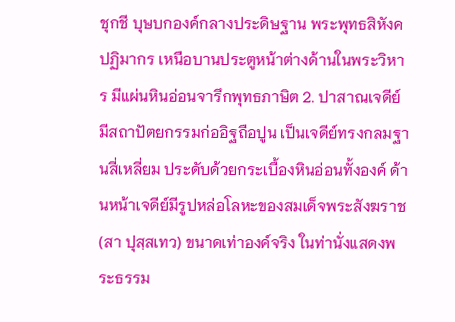ชุกชี บุษบกองค์กลางประดิษฐาน พระพุทธสิหังคปฏิมากร เหนือบานประตูหน้าต่างด้านในพระวิหาร มีแผ่นหินอ่อนจารึกพุทธภาษิต 2. ปาสาณเจดีย์มีสถาปัตยกรรมก่ออิฐถือปูน เป็นเจดีย์ทรงกลมฐานสี่เหลี่ยม ประดับด้วยกระเบื้องหินอ่อนทั้งองค์ ด้านหน้าเจดีย์มีรูปหล่อโลหะของสมเด็จพระสังฆราช (สา ปุสฺสเทว) ขนาดเท่าองค์จริง ในท่านั่งแสดงพระธรรม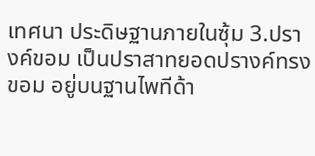เทศนา ประดิษฐานภายในซุ้ม 3.ปรางค์ขอม เป็นปราสาทยอดปรางค์ทรงขอม อยู่บนฐานไพทีด้า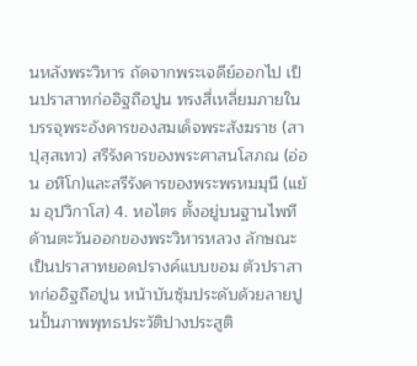นหลังพระวิหาร ถัดจากพระเจดีย์ออกไป เป็นปราสาทก่ออิฐถือปูน ทรงสี่เหลี่ยมภายในบรรจุพระอังคารของสมเด็จพระสังฆราช (สา ปุสฺสเทว) สรีรังคารของพระศาสนโสภณ (อ่อน อหิโก)และสรีรังคารของพระพรหมมุนี (แย้ม อุปวิกาโส) 4. หอไตร ตั้งอยู่บนฐานไพทีด้านตะวันออกของพระวิหารหลวง ลักษณะเป็นปราสาทยอดปรางค์แบบขอม ตัวปราสาทก่ออิฐถือปูน หน้าบันซุ้มประดับด้วยลายปูนปั้นภาพพุทธประวัติปางประสูติ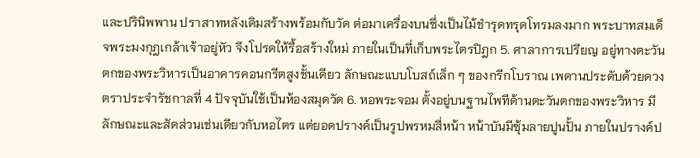และปรินิพพาน ปราสาทหลังเดิมสร้างพร้อมกับวัด ต่อมาเครื่องบนซึ่งเป็นไม้ชำรุดทรุดโทรมลงมาก พระบาทสมเด็จพระมงกุฎเกล้าเจ้าอยู่หัว จึงโปรดให้รื้อสร้างใหม่ ภายในเป็นที่เก็บพระไตรปิฎก 5. ศาลาการเปรียญ อยู่ทางตะวันตกของพระวิหารเป็นอาคารคอนกรีตสูงชั้นเดียว ลักษณะแบบโบสถ์เล็ก ๆ ของกรีกโบราณ เพดานประดับด้วยดวงตราประจำรัชกาลที่ 4 ปัจจุบันใช้เป็นห้องสมุดวัด 6. หอพระจอม ตั้งอยู่บนฐานไพทีด้านตะวันตกของพระวิหาร มีลักษณะและสัดส่วนเช่นเดียวกับหอไตร แต่ยอดปรางค์เป็นรูปพรหมสี่หน้า หน้าบันมีซุ้มลายปูนปั้น ภายในปรางค์ป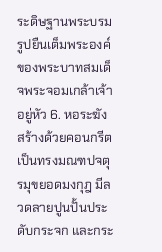ระดิษฐานพระบรมรูปยืนเต็มพระองค์ของพระบาทสมเด็จพระจอมเกล้าเจ้าอยู่หัว 6. หอระฆัง สร้างด้วยคอนกรีตเป็นทรงมณฑปจตุรมุขยอดมงกุฎ มีลวดลายปูนปั้นประดับกระจก และกระ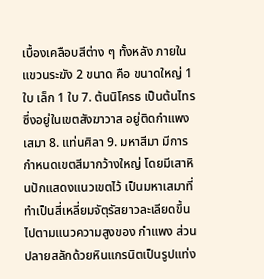เบื้องเคลือบสีต่าง ๆ ทั้งหลัง ภายในแขวนระฆัง 2 ขนาด คือ ขนาดใหญ่ 1 ใบ เล็ก 1 ใบ 7. ต้นนิโครธ เป็นต้นไทรซึ่งอยู่ในเขตสังฆาวาส อยู่ติดกำแพงเสมา 8. แท่นศิลา 9. มหาสีมา มีการกำหนดเขตสีมากว้างใหญ่ โดยมีเสาหินปักแสดงแนวเขตไว้ เป็นมหาเสมาที่ทำเป็นสี่เหลี่ยมจัตุรัสยาวละเลียดขึ้นไปตามแนวความสูงของ กำแพง ส่วนปลายสลักด้วยหินแกรนิตเป็นรูปแท่ง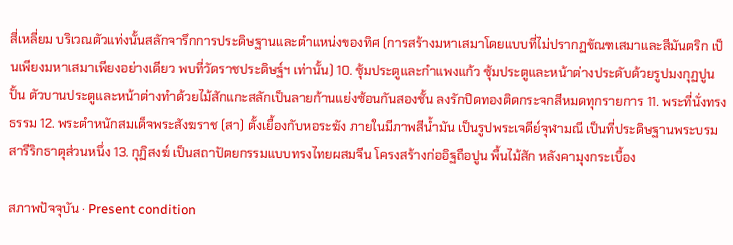สี่เหลี่ยม บริเวณตัวแท่งนั้นสลักจารึกการประดิษฐานและตำแหน่งของทิศ (การสร้างมหาเสมาโดยแบบที่ไม่ปรากฏขัณฑเสมาและสีมันตริก เป็นเพียงมหาเสมาเพียงอย่างเดียว พบที่วัดราชประดิษฐ์ฯ เท่านั้น) 10. ซุ้มประตูและกำแพงแก้ว ซุ้มประตูและหน้าต่างประดับด้วยรูปมงกุฏปูนปั้น ตัวบานประตูและหน้าต่างทำด้วยไม้สักแกะสลักเป็นลายก้านแย่งซ้อนกันสองชั้น ลงรักปิดทองติดกระจกสีหมดทุกรายการ 11. พระที่นั่งทรงธรรม 12. พระตำหนักสมเด็จพระสังฆราช (สา) ตั้งเยื้องกับหอระฆัง ภายในมีภาพสีน้ำมัน เป็นรูปพระเจดีย์จุฬามณี เป็นที่ประดิษฐานพระบรมสารีริกธาตุส่วนหนึ่ง 13. กุฏิสงฆ์ เป็นสถาปัตยกรรมแบบทรงไทยผสมจีน โครงสร้างก่ออิฐถือปูน พื้นไม้สัก หลังคามุงกระเบื้อง

สภาพปัจจุบัน · Present condition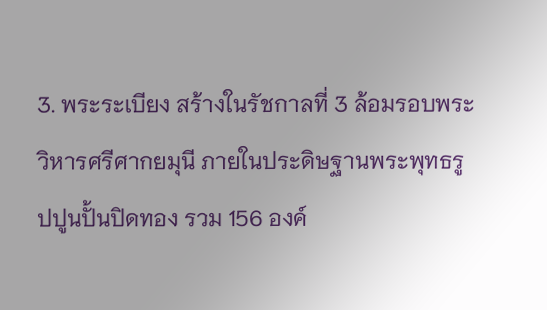3. พระระเบียง สร้างในรัชกาลที่ 3 ล้อมรอบพระวิหารศรีศากยมุนี ภายในประดิษฐานพระพุทธรูปปูนปั้นปิดทอง รวม 156 องค์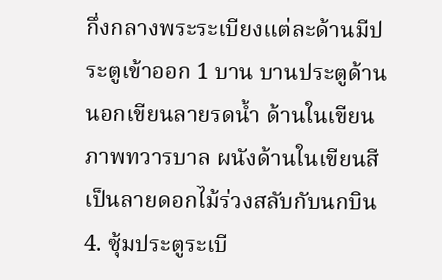กึ่งกลางพระระเบียงแต่ละด้านมีประตูเข้าออก 1 บาน บานประตูด้านนอกเขียนลายรดน้ำ ด้านในเขียนภาพทวารบาล ผนังด้านในเขียนสีเป็นลายดอกไม้ร่วงสลับกับนกบิน 4. ซุ้มประตูระเบี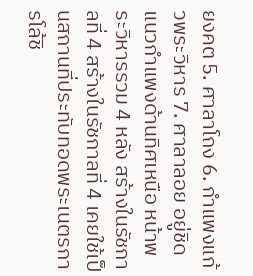ยงคต 5. ศาลาโถง 6. กำแพงแก้วพระวิหาร 7. ศาลาลอย อยู่ชิดแนวกำแพงด้านทิศเหนือ หน้าพระวิหารรวม 4 หลัง สร้างในรัชกาลที่ 4 สร้างในรัชกาลที่ 4 เคยใช้เป็นสถานที่ประทับทอดพระเนตรการโล้ชิ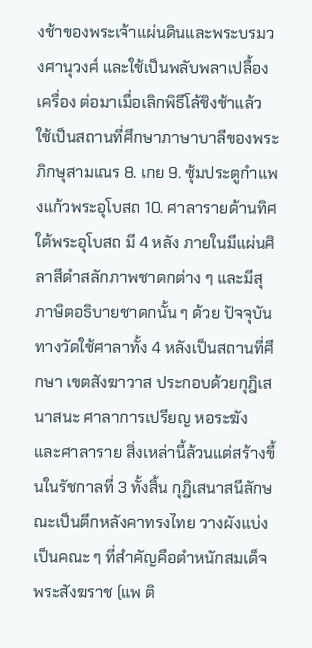งช้าของพระเจ้าแผ่นดินและพระบรมวงศานุวงศ์ และใช้เป็นพลับพลาเปลื้องเครื่อง ต่อมาเมื่อเลิกพิธีโล้ชิงช้าแล้ว ใช้เป็นสถานที่ศึกษาภาษาบาลีของพระภิกษุสามเณร 8. เกย 9. ซุ้มประตูกำแพงแก้วพระอุโบสถ 10. ศาลารายด้านทิศใต้พระอุโบสถ มี 4 หลัง ภายในมีแผ่นศิลาสีดำสลักภาพชาดกต่าง ๆ และมีสุภาษิตอธิบายชาดกนั้น ๆ ด้วย ปัจจุบันทางวัดใช้ศาลาทั้ง 4 หลังเป็นสถานที่ศึกษา เขตสังฆาวาส ประกอบด้วยกุฎิเสนาสนะ ศาลาการเปรียญ หอระฆัง และศาลาราย สิ่งเหล่านี้ล้วนแต่สร้างขึ้นในรัชกาลที่ 3 ทั้งสิ้น กุฎิเสนาสนีลักษณะเป็นตึกหลังคาทรงไทย วางผังแบ่งเป็นคณะ ๆ ที่สำคัญคือตำหนักสมเด็จพระสังฆราช (แพ ติ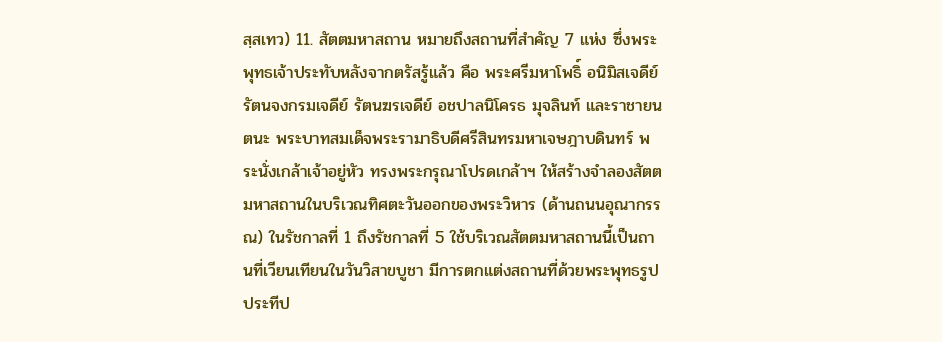สฺสเทว) 11. สัตตมหาสถาน หมายถึงสถานที่สำคัญ 7 แห่ง ซึ่งพระพุทธเจ้าประทับหลังจากตรัสรู้แล้ว คือ พระศรีมหาโพธิ์ อนิมิสเจดีย์ รัตนจงกรมเจดีย์ รัตนฆรเจดีย์ อชปาลนิโครธ มุจลินท์ และราชายนตนะ พระบาทสมเด็จพระรามาธิบดีศรีสินทรมหาเจษฎาบดินทร์ พระนั่งเกล้าเจ้าอยู่หัว ทรงพระกรุณาโปรดเกล้าฯ ให้สร้างจำลองสัตตมหาสถานในบริเวณทิศตะวันออกของพระวิหาร (ด้านถนนอุณากรรณ) ในรัชกาลที่ 1 ถึงรัชกาลที่ 5 ใช้บริเวณสัตตมหาสถานนี้เป็นถานที่เวียนเทียนในวันวิสาขบูชา มีการตกแต่งสถานที่ด้วยพระพุทธรูป ประทีป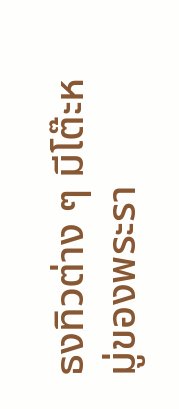ธงทิวต่าง ๆ มีโต๊ะหมู่ของพระรา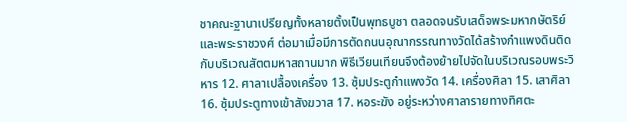ชาคณะฐานาเปรียญทั้งหลายตั้งเป็นพุทธบูชา ตลอดจนรับเสด็จพระมหากษัตริย์และพระราชวงศ์ ต่อมาเมื่อมีการตัดถนนอุณากรรณทางวัดได้สร้างกำแพงดินติดกับบริเวณสัตตมหาสถานมาก พิธีเวียนเทียนจึงต้องย้ายไปจัดในบริเวณรอบพระวิหาร 12. ศาลาเปลื้องเครื่อง 13. ซุ้มประตูกำแพงวัด 14. เครื่องศิลา 15. เสาศิลา 16. ซุ้มประตูทางเข้าสังฆวาส 17. หอระฆัง อยู่ระหว่างศาลารายทางทิศตะ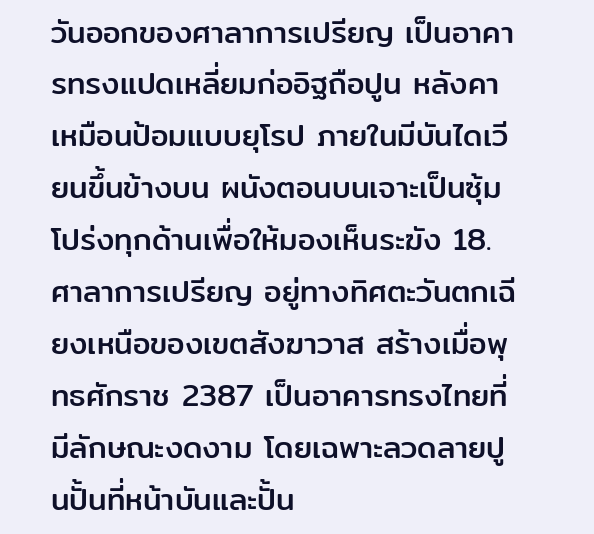วันออกของศาลาการเปรียญ เป็นอาคารทรงแปดเหลี่ยมก่ออิฐถือปูน หลังคาเหมือนป้อมแบบยุโรป ภายในมีบันไดเวียนขึ้นข้างบน ผนังตอนบนเจาะเป็นซุ้มโปร่งทุกด้านเพื่อให้มองเห็นระฆัง 18. ศาลาการเปรียญ อยู่ทางทิศตะวันตกเฉียงเหนือของเขตสังฆาวาส สร้างเมื่อพุทธศักราช 2387 เป็นอาคารทรงไทยที่มีลักษณะงดงาม โดยเฉพาะลวดลายปูนปั้นที่หน้าบันและปั้น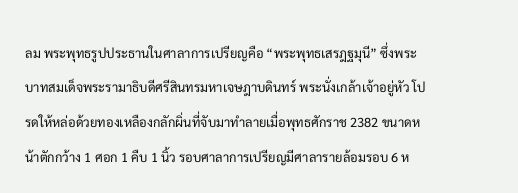ลม พระพุทธรูปประธานในศาลาการเปรียญคือ “พระพุทธเสรฎฐมุนี” ซึ่งพระบาทสมเด็จพระรามาธิบดีศรีสินทรมหาเจษฎาบดินทร์ พระนั่งเกล้าเจ้าอยู่หัว โปรดให้หล่อด้วยทองเหลืองกลักผิ่นที่จับมาทำลายเมื่อพุทธศักราช 2382 ขนาดหน้าตักกว้าง 1 ศอก 1 คืบ 1 นิ้ว รอบศาลาการเปรียญมีศาลารายล้อมรอบ 6 ห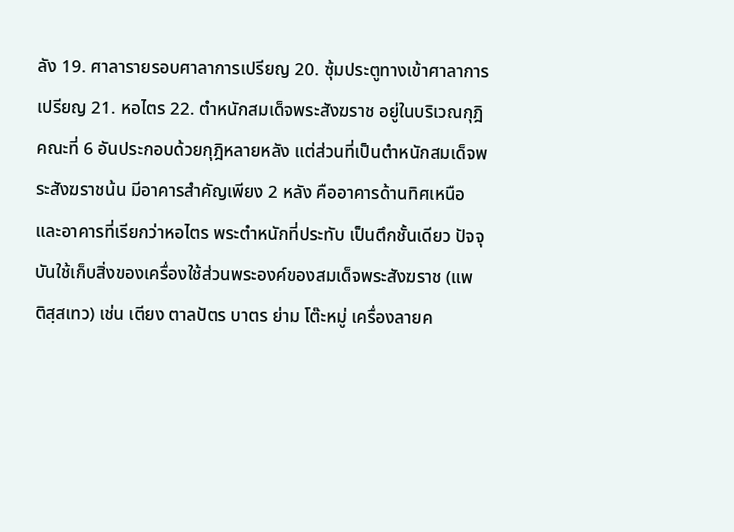ลัง 19. ศาลารายรอบศาลาการเปรียญ 20. ซุ้มประตูทางเข้าศาลาการเปรียญ 21. หอไตร 22. ตำหนักสมเด็จพระสังฆราช อยู่ในบริเวณกุฎิคณะที่ 6 อันประกอบด้วยกุฎิหลายหลัง แต่ส่วนที่เป็นตำหนักสมเด็จพระสังฆราชน้น มีอาคารสำคัญเพียง 2 หลัง คืออาคารด้านทิศเหนือและอาคารที่เรียกว่าหอไตร พระตำหนักที่ประทับ เป็นตึกชั้นเดียว ปัจจุบันใช้เก็บสิ่งของเครื่องใช้ส่วนพระองค์ของสมเด็จพระสังฆราช (แพ ติสฺสเทว) เช่น เตียง ตาลปัตร บาตร ย่าม โต๊ะหมู่ เครื่องลายค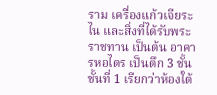ราม เครื่องแก้วเจียระไน และสิ่งที่ได้รับพระราชทาน เป็นต้น อาคารหอไตร เป็นตึก 3 ชั้น ชั้นที่ 1 เรียกว่าห้องใต้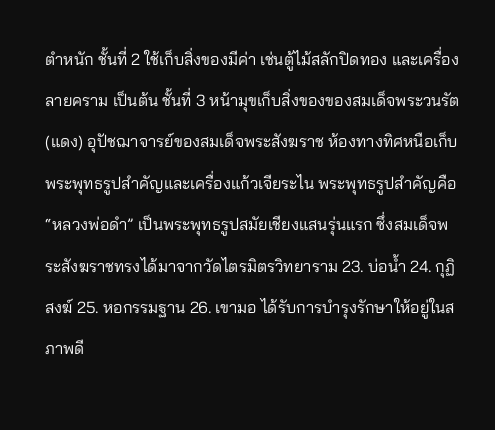ตำหนัก ชั้นที่ 2 ใช้เก็บสิ่งของมีค่า เช่นตู้ไม้สลักปิดทอง และเครื่องลายคราม เป็นต้น ชั้นที่ 3 หน้ามุขเก็บสิ่งของของสมเด็จพระวนรัต (แดง) อุปัชฌาจารย์ของสมเด็จพระสังฆราช ห้องทางทิศหนือเก็บพระพุทธรูปสำคัญและเครื่องแก้วเจียระไน พระพุทธรูปสำคัญคือ “หลวงพ่อดำ” เป็นพระพุทธรูปสมัยเชียงแสนรุ่นแรก ซึ่งสมเด็จพระสังฆราชทรงได้มาจากวัดไตรมิตรวิทยาราม 23. บ่อน้ำ 24. กุฏิสงฆ์ 25. หอกรรมฐาน 26. เขามอ ได้รับการบำรุงรักษาให้อยู่ในสภาพดี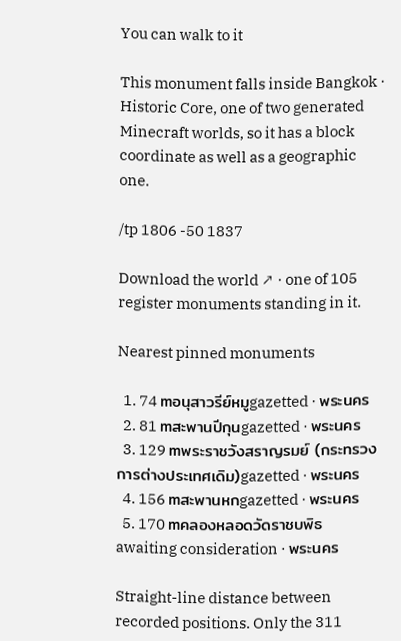You can walk to it

This monument falls inside Bangkok · Historic Core, one of two generated Minecraft worlds, so it has a block coordinate as well as a geographic one.

/tp 1806 -50 1837

Download the world ↗ · one of 105 register monuments standing in it.

Nearest pinned monuments

  1. 74 mอนุสาวรีย์หมูgazetted · พระนคร
  2. 81 mสะพานปีกุนgazetted · พระนคร
  3. 129 mพระราชวังสราญรมย์ (กระทรวงการต่างประเทศเดิม)gazetted · พระนคร
  4. 156 mสะพานหกgazetted · พระนคร
  5. 170 mคลองหลอดวัดราชบพิธawaiting consideration · พระนคร

Straight-line distance between recorded positions. Only the 311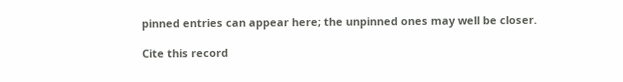pinned entries can appear here; the unpinned ones may well be closer.

Cite this record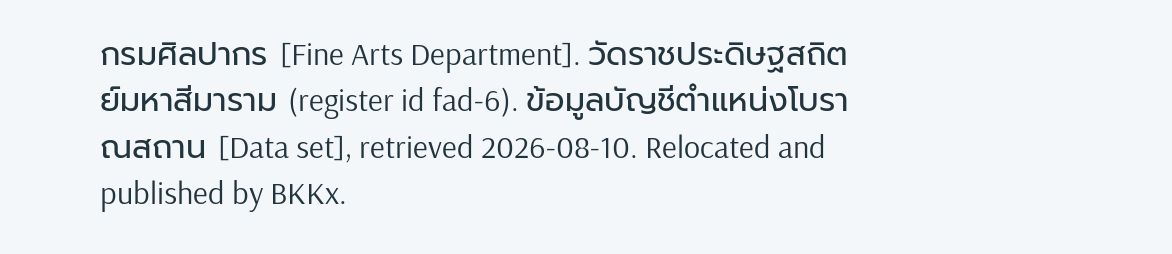กรมศิลปากร [Fine Arts Department]. วัดราชประดิษฐสถิตย์มหาสีมาราม (register id fad-6). ข้อมูลบัญชีตำแหน่งโบราณสถาน [Data set], retrieved 2026-08-10. Relocated and published by BKKx.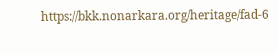https://bkk.nonarkara.org/heritage/fad-6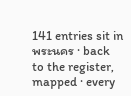141 entries sit in พระนคร · back to the register, mapped · every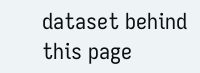dataset behind this page